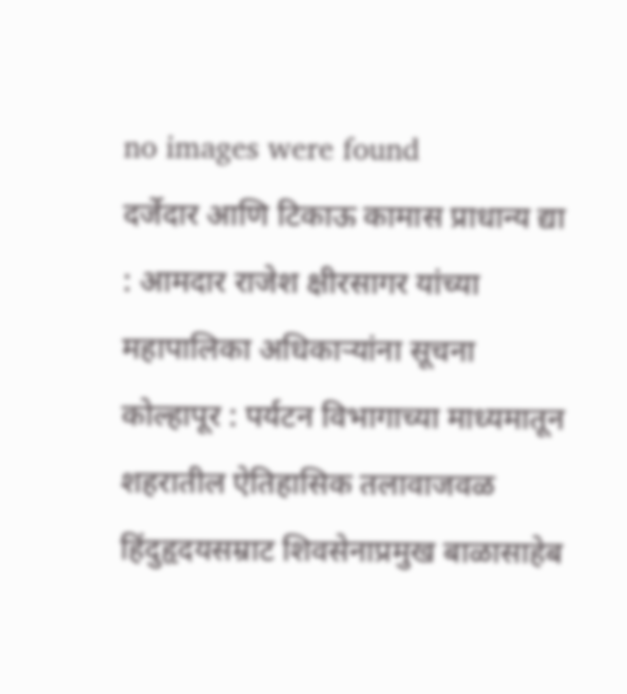no images were found
दर्जेदार आणि टिकाऊ कामास प्राधान्य द्या : आमदार राजेश क्षीरसागर यांच्या महापालिका अधिकाऱ्यांना सूचना
कोल्हापूर : पर्यटन विभागाच्या माध्यमातून शहरातील ऐतिहासिक तलावाजवळ हिंदुहृदयसम्राट शिवसेनाप्रमुख बाळासाहेब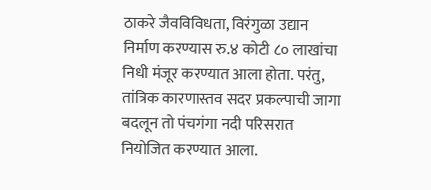ठाकरे जैवविविधता, विरंगुळा उद्यान निर्माण करण्यास रु.४ कोटी ८० लाखांचा निधी मंजूर करण्यात आला होता. परंतु, तांत्रिक कारणास्तव सदर प्रकल्पाची जागा बदलून तो पंचगंगा नदी परिसरात नियोजित करण्यात आला.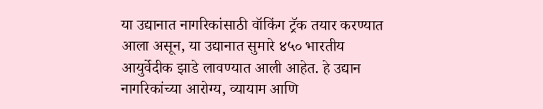या उद्यानात नागरिकांसाठी वॉकिंग ट्रॅक तयार करण्यात आला असून, या उद्यानात सुमारे ४५० भारतीय आयुर्वेदीक झाडे लावण्यात आली आहेत. हे उद्यान नागरिकांच्या आरोग्य, व्यायाम आणि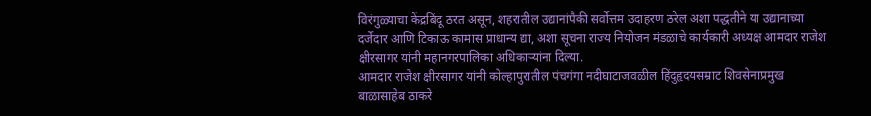विरंगुळ्याचा केंद्रबिंदू ठरत असून, शहरातील उद्यानांपैकी सर्वोत्तम उदाहरण ठरेल अशा पद्धतीने या उद्यानाच्या दर्जेदार आणि टिकाऊ कामास प्राधान्य द्या, अशा सूचना राज्य नियोजन मंडळाचे कार्यकारी अध्यक्ष आमदार राजेश क्षीरसागर यांनी महानगरपालिका अधिकाऱ्यांना दिल्या.
आमदार राजेश क्षीरसागर यांनी कोल्हापुरातील पंचगंगा नदीघाटाजवळील हिंदुहृदयसम्राट शिवसेनाप्रमुख बाळासाहेब ठाकरे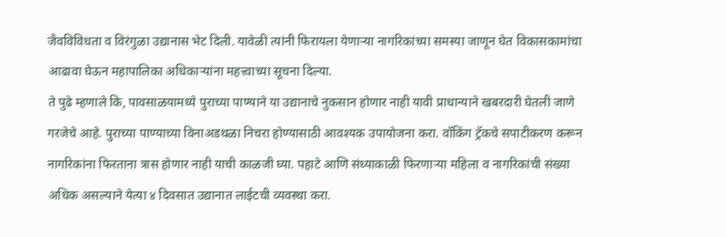जैवविविधता व विरंगुळा उद्यानास भेट दिली. यावेळी त्यांनी फिरायला येणाऱ्या नागरिकांच्या समस्या जाणून घेत विकासकामांचा आढावा घेऊन महापालिका अधिकाऱ्यांना महत्त्वाच्या सूचना दिल्या.
ते पुढे म्हणाले कि, पावसाळयामध्ये पुराच्या पाण्याने या उद्यानाचे नुकसान होणार नाही यावी प्राधान्याने खबरदारी घेतली जाणे गरजेचे आहे. पुराच्या पाण्याच्या विनाअडथळा निचरा होण्यासाठी आवश्यक उपायोजना करा. वॉकिंग ट्रॅकचे सपाटीकरण करून नागरिकांना फिरताना त्रास होणार नाही याची काळजी घ्या. पहाटे आणि संध्याकाळी फिरणाऱ्या महिला व नागरिकांची संख्या अधिक असल्याने येत्या ४ दिवसात उद्यानात लाईटची व्यवस्था करा.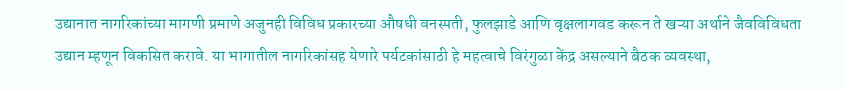उद्यानात नागरिकांच्या मागणी प्रमाणे अजुनही विविध प्रकारच्या औषधी वनस्पती, फुलझाडे आणि वृक्षलागवड करून ते खऱ्या अर्थाने जैवविविधता उद्यान म्हणून विकसित करावे. या भागातील नागरिकांसह येणारे पर्यटकांसाठी हे महत्वाचे विरंगुळा केंद्र असल्याने बैठक व्यवस्था,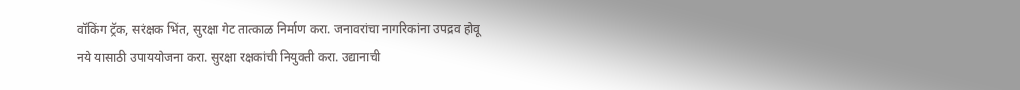वॉकिंग ट्रॅक, सरंक्षक भिंत, सुरक्षा गेट तात्काळ निर्माण करा. जनावरांचा नागरिकांना उपद्रव होवू नये यासाठी उपाययोजना करा. सुरक्षा रक्षकांची नियुक्ती करा. उद्यानाची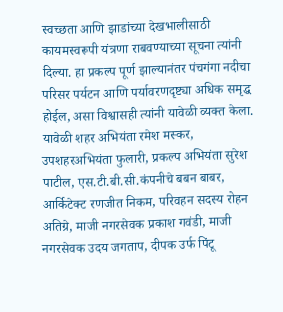स्वच्छता आणि झाडांच्या देखभालीसाठी कायमस्वरूपी यंत्रणा राबवण्याच्या सूचना त्यांनी दिल्या. हा प्रकल्प पूर्ण झाल्यानंतर पंचगंगा नदीचा परिसर पर्यटन आणि पर्यावरणदृष्ट्या अधिक समृद्ध होईल, असा विश्वासही त्यांनी यावेळी व्यक्त केला.
यावेळी शहर अभियंता रमेश मस्कर, उपशहरअभियंता फुलारी, प्रकल्प अभियंता सुरेश पाटील, एस.टी.बी.सी.कंपनीचे बबन बाबर, आर्किटेक्ट रणजीत निकम, परिवहन सदस्य रोहन अतिग्रे, माजी नगरसेवक प्रकाश गवंडी, माजी नगरसेवक उदय जगताप, दीपक उर्फ पिंटू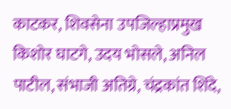काटकर, शिवसेना उपजिल्हाप्रमुख किशोर घाटगे, उदय भोसले, अनिल पाटील, संभाजी अतिग्रे, चंद्रकांत शिंदे,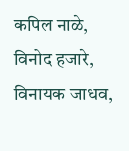कपिल नाळे, विनोद हजारे, विनायक जाधव,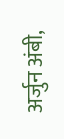अर्जुन अंबी,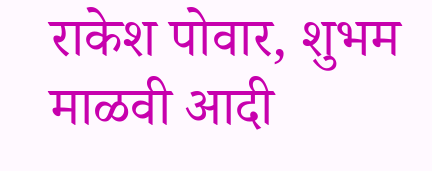राकेश पोवार, शुभम माळवी आदी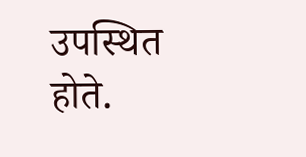उपस्थित होते.